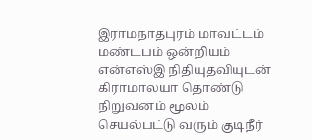இராமநாதபுரம் மாவட்டம் மண்டபம் ஒன்றியம் என்எஸ்இ நிதியுதவியுடன் கிராமாலயா தொண்டு நிறுவனம் மூலம் செயல்பட்டு வரும் குடிநீர்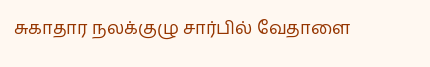சுகாதார நலக்குழு சார்பில் வேதாளை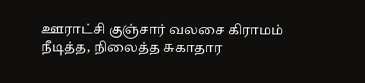ஊராட்சி குஞ்சார் வலசை கிராமம் நீடித்த, நிலைத்த சுகாதார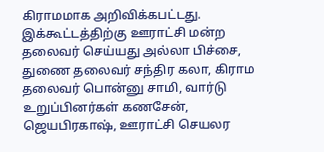கிராமமாக அறிவிக்கபட்டது. இக்கூட்டத்திற்கு ஊராட்சி மன்ற தலைவர் செய்யது அல்லா பிச்சை, துணை தலைவர் சந்திர கலா, கிராம தலைவர் பொன்னு சாமி, வார்டு உறுப்பினர்கள் கணசேன், ஜெயபிரகாஷ், ஊராட்சி செயலர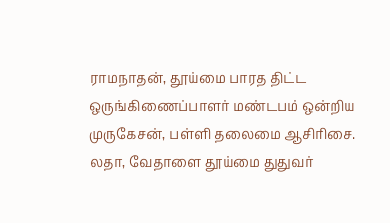ராமநாதன், தூய்மை பாரத திட்ட ஒருங்கிணைப்பாளர் மண்டபம் ஒன்றிய முருகேசன், பள்ளி தலைமை ஆசிரிசை. லதா, வேதாளை தூய்மை துதுவர்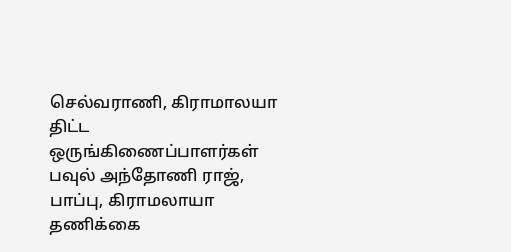செல்வராணி, கிராமாலயா திட்ட ஒருங்கிணைப்பாளர்கள் பவுல் அந்தோணி ராஜ், பாப்பு, கிராமலாயா தணிக்கை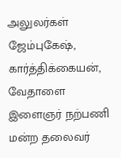அலுலர்கள் ஜேம்புகேஷ், கார்த்திக்கையன், வேதாளை இளைஞர் நற்பணி மன்ற தலைவர்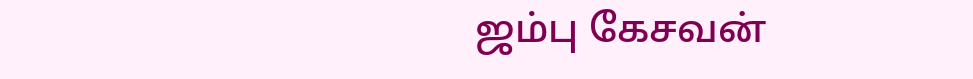ஜம்பு கேசவன்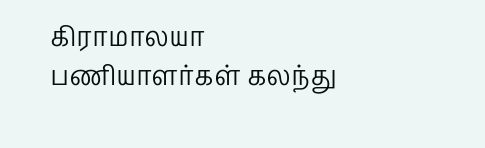கிராமாலயா பணியாளர்கள் கலந்து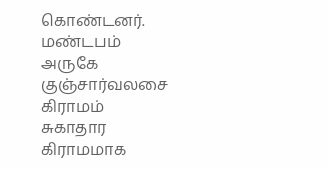கொண்டனர்.
மண்டபம் அருகே குஞ்சார்வலசை கிராமம் சுகாதார கிராமமாக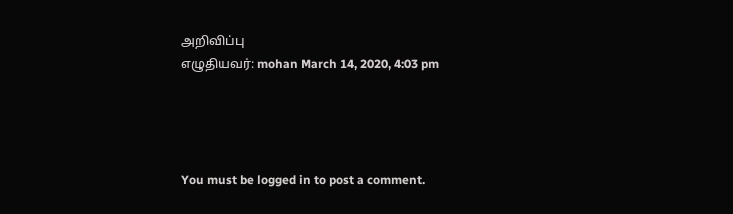அறிவிப்பு
எழுதியவர்: mohan March 14, 2020, 4:03 pm




You must be logged in to post a comment.